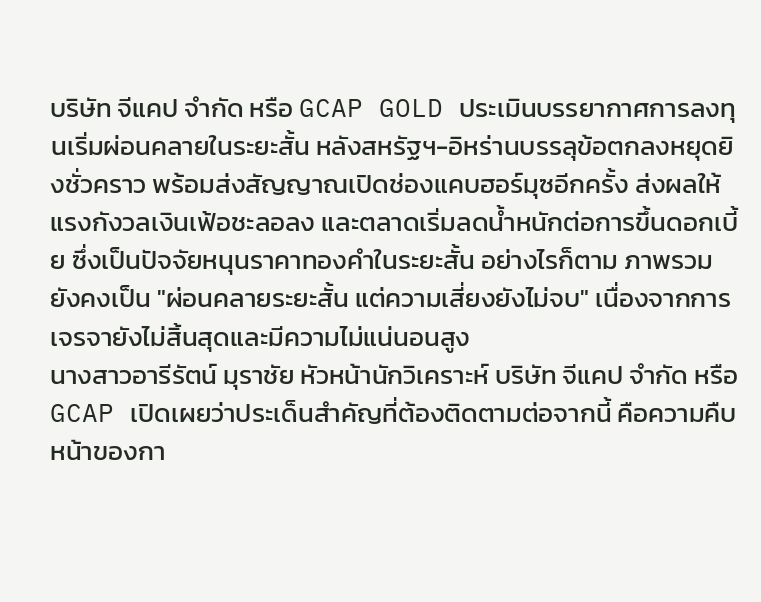บริษัท จีแคป จำกัด หรือ GCAP GOLD ประเมินบรรยากาศการลงทุนเริ่มผ่อนคลายในระยะสั้น หลังสหรัฐฯ-อิหร่านบรรลุข้อตกลงหยุดยิงชั่วคราว พร้อมส่งสัญญาณเปิดช่องแคบฮอร์มุซอีกครั้ง ส่งผลให้แรงกังวลเงินเฟ้อชะลอลง และตลาดเริ่มลดน้ำหนักต่อการขึ้นดอกเบี้ย ซึ่งเป็นปัจจัยหนุนราคาทองคำในระยะสั้น อย่างไรก็ตาม ภาพรวมยังคงเป็น "ผ่อนคลายระยะสั้น แต่ความเสี่ยงยังไม่จบ" เนื่องจากการเจรจายังไม่สิ้นสุดและมีความไม่แน่นอนสูง
นางสาวอารีรัตน์ มุราชัย หัวหน้านักวิเคราะห์ บริษัท จีแคป จำกัด หรือ GCAP เปิดเผยว่าประเด็นสำคัญที่ต้องติดตามต่อจากนี้ คือความคืบหน้าของกา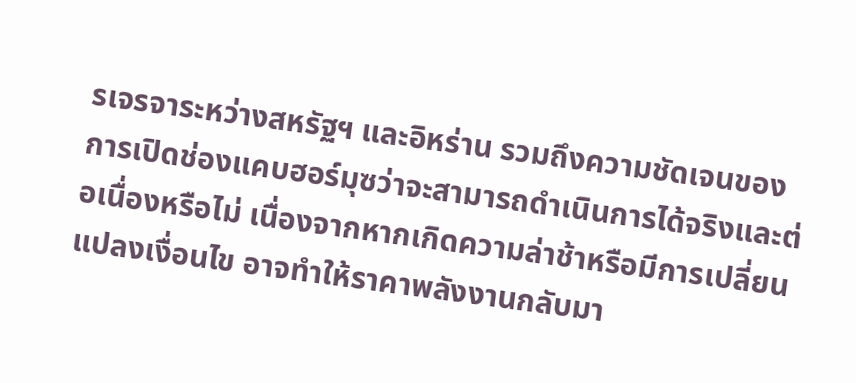รเจรจาระหว่างสหรัฐฯ และอิหร่าน รวมถึงความชัดเจนของการเปิดช่องแคบฮอร์มุซว่าจะสามารถดำเนินการได้จริงและต่อเนื่องหรือไม่ เนื่องจากหากเกิดความล่าช้าหรือมีการเปลี่ยนแปลงเงื่อนไข อาจทำให้ราคาพลังงานกลับมา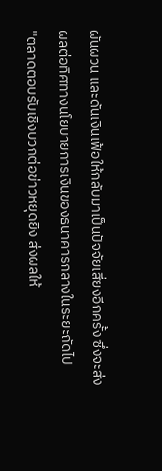ผันผวน และดันเงินเฟ้อให้กลับมาเป็นปัจจัยเสี่ยงอีกครั้ง ซึ่งจะส่งผลต่อทิศทางนโยบายการเงินของธนาคารกลางในระยะถัดไป
"ตลาดตอบรับเชิงบวกต่อข่าวหยุดยิง ส่งผลให้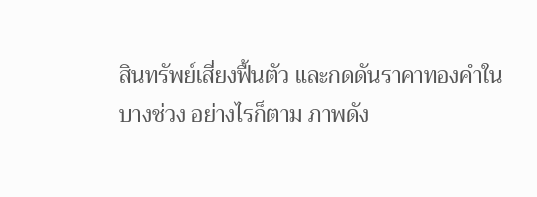สินทรัพย์เสี่ยงฟื้นตัว และกดดันราคาทองคำในบางช่วง อย่างไรก็ตาม ภาพดัง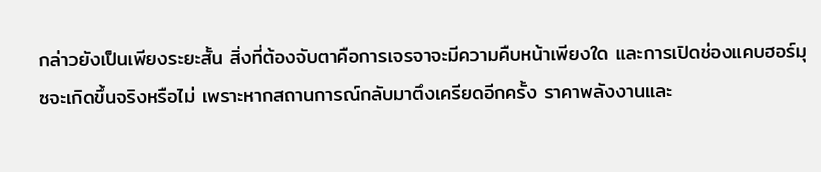กล่าวยังเป็นเพียงระยะสั้น สิ่งที่ต้องจับตาคือการเจรจาจะมีความคืบหน้าเพียงใด และการเปิดช่องแคบฮอร์มุซจะเกิดขึ้นจริงหรือไม่ เพราะหากสถานการณ์กลับมาตึงเครียดอีกครั้ง ราคาพลังงานและ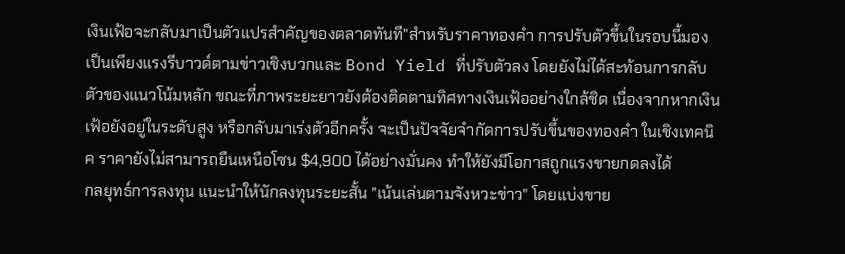เงินเฟ้อจะกลับมาเป็นตัวแปรสำคัญของตลาดทันที"สำหรับราคาทองคำ การปรับตัวขึ้นในรอบนี้มองเป็นเพียงแรงรีบาวด์ตามข่าวเชิงบวกและ Bond Yield ที่ปรับตัวลง โดยยังไม่ได้สะท้อนการกลับตัวของแนวโน้มหลัก ขณะที่ภาพระยะยาวยังต้องติดตามทิศทางเงินเฟ้ออย่างใกล้ชิด เนื่องจากหากเงินเฟ้อยังอยู่ในระดับสูง หรือกลับมาเร่งตัวอีกครั้ง จะเป็นปัจจัยจำกัดการปรับขึ้นของทองคำ ในเชิงเทคนิค ราคายังไม่สามารถยืนเหนือโซน $4,900 ได้อย่างมั่นคง ทำให้ยังมีโอกาสถูกแรงขายกดลงได้
กลยุทธ์การลงทุน แนะนำให้นักลงทุนระยะสั้น "เน้นเล่นตามจังหวะข่าว" โดยแบ่งขาย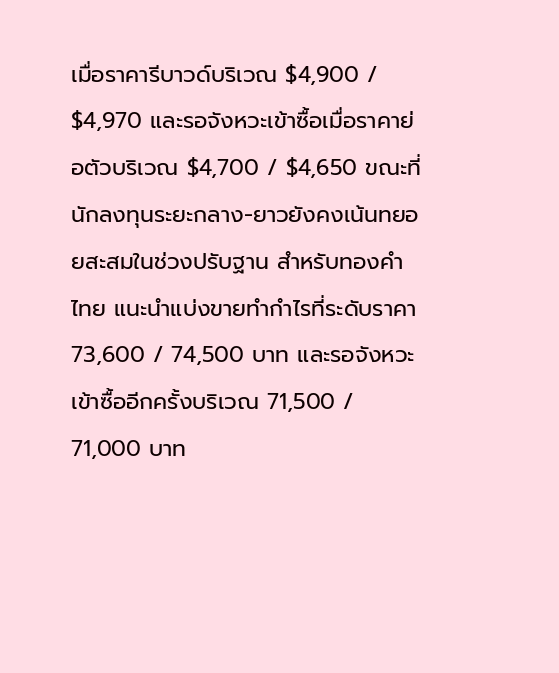เมื่อราคารีบาวด์บริเวณ $4,900 / $4,970 และรอจังหวะเข้าซื้อเมื่อราคาย่อตัวบริเวณ $4,700 / $4,650 ขณะที่นักลงทุนระยะกลาง-ยาวยังคงเน้นทยอยสะสมในช่วงปรับฐาน สำหรับทองคำไทย แนะนำแบ่งขายทำกำไรที่ระดับราคา 73,600 / 74,500 บาท และรอจังหวะเข้าซื้ออีกครั้งบริเวณ 71,500 / 71,000 บาท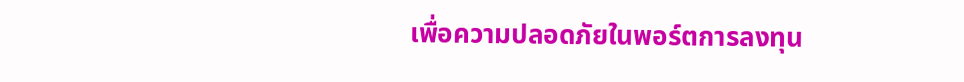เพื่อความปลอดภัยในพอร์ตการลงทุน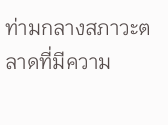ท่ามกลางสภาวะตลาดที่มีความ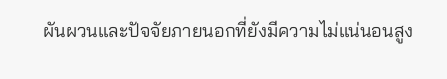ผันผวนและปัจจัยภายนอกที่ยังมีความไม่แน่นอนสูง